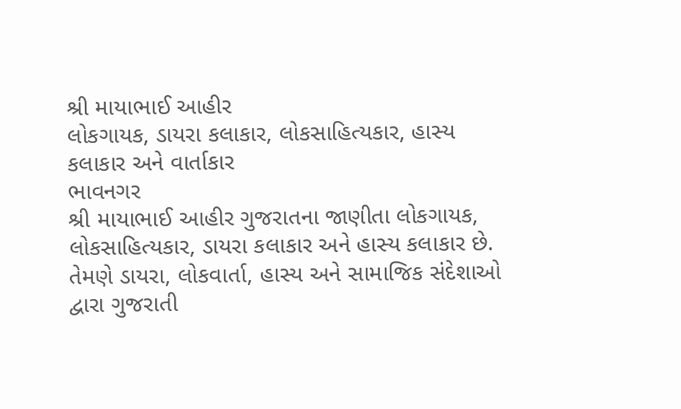શ્રી માયાભાઈ આહીર
લોકગાયક, ડાયરા કલાકાર, લોકસાહિત્યકાર, હાસ્ય કલાકાર અને વાર્તાકાર
ભાવનગર
શ્રી માયાભાઈ આહીર ગુજરાતના જાણીતા લોકગાયક, લોકસાહિત્યકાર, ડાયરા કલાકાર અને હાસ્ય કલાકાર છે. તેમણે ડાયરા, લોકવાર્તા, હાસ્ય અને સામાજિક સંદેશાઓ દ્વારા ગુજરાતી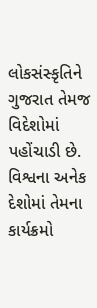લોકસંસ્કૃતિને ગુજરાત તેમજ વિદેશોમાં પહોંચાડી છે. વિશ્વના અનેક દેશોમાં તેમના કાર્યક્રમો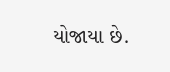યોજાયા છે.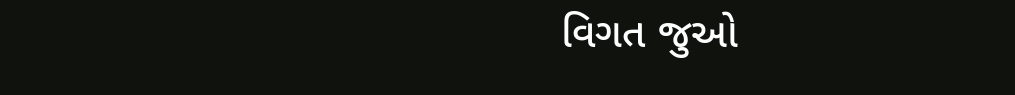વિગત જુઓ